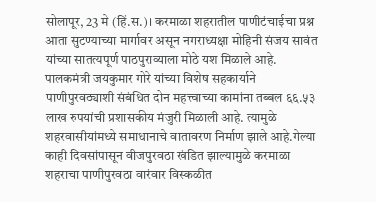सोलापूर, 23 मे (हिं.स.)। करमाळा शहरातील पाणीटंचाईचा प्रश्न आता सुटण्याच्या मार्गावर असून नगराध्यक्षा मोहिनी संजय सावंत यांच्या सातत्यपूर्ण पाठपुराव्याला मोठे यश मिळाले आहे. पालकमंत्री जयकुमार गोरे यांच्या विशेष सहकार्याने पाणीपुरवठ्याशी संबंधित दोन महत्त्वाच्या कामांना तब्बल ६६.५३ लाख रुपयांची प्रशासकीय मंजुरी मिळाली आहे. त्यामुळे शहरवासीयांमध्ये समाधानाचे वातावरण निर्माण झाले आहे.गेल्या काही दिवसांपासून वीजपुरवठा खंडित झाल्यामुळे करमाळा शहराचा पाणीपुरवठा वारंवार विस्कळीत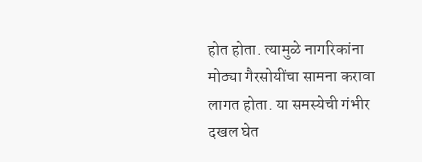होत होता. त्यामुळे नागरिकांना मोठ्या गैरसोयींचा सामना करावा लागत होता. या समस्येची गंभीर दखल घेत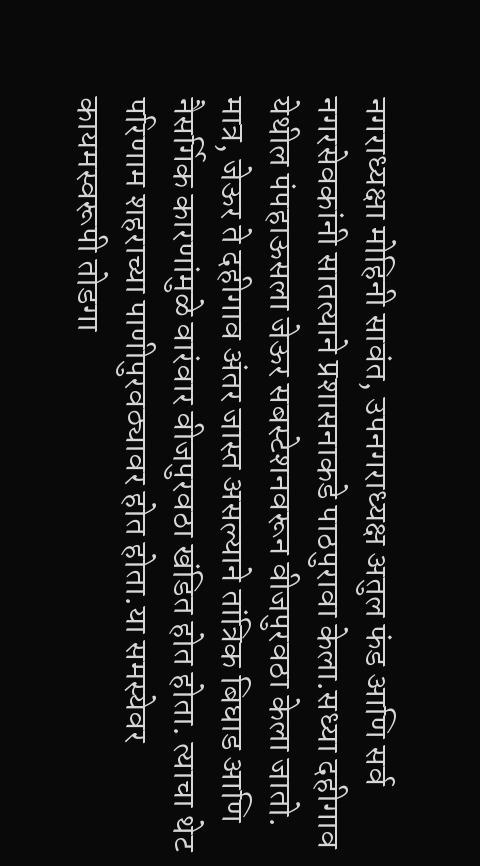नगराध्यक्षा मोहिनी सावंत, उपनगराध्यक्ष अतुल फंड आणि सर्व नगरसेवकांनी सातत्याने प्रशासनाकडे पाठपुरावा केला.सध्या दहीगाव येथील पंपहाऊसला जेऊर सबस्टेशनवरून वीजपुरवठा केला जातो. मात्र, जेऊर ते दहीगाव अंतर जास्त असल्याने तांत्रिक बिघाड आणि नैसर्गिक कारणांमुळे वारंवार वीजपुरवठा खंडित होत होता. त्याचा थेट परिणाम शहराच्या पाणीपुरवठ्यावर होत होता.या समस्येवर कायमस्वरूपी तोडगा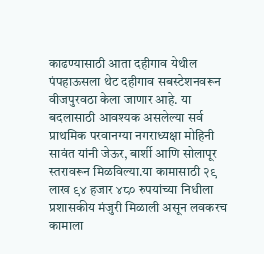काढण्यासाठी आता दहीगाव येथील पंपहाऊसला थेट दहीगाव सबस्टेशनवरून वीजपुरवठा केला जाणार आहे. या बदलासाठी आवश्यक असलेल्या सर्व प्राथमिक परवानग्या नगराध्यक्षा मोहिनी सावंत यांनी जेऊर, बार्शी आणि सोलापूर स्तरावरून मिळविल्या.या कामासाठी २९ लाख ९४ हजार ४८० रुपयांच्या निधीला प्रशासकीय मंजुरी मिळाली असून लवकरच कामाला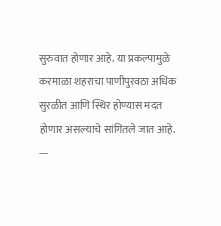सुरुवात होणार आहे. या प्रकल्पामुळे करमाळा शहराचा पाणीपुरवठा अधिक सुरळीत आणि स्थिर होण्यास मदत होणार असल्याचे सांगितले जात आहे.
---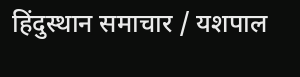हिंदुस्थान समाचार / यशपाल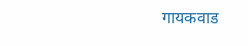गायकवाड